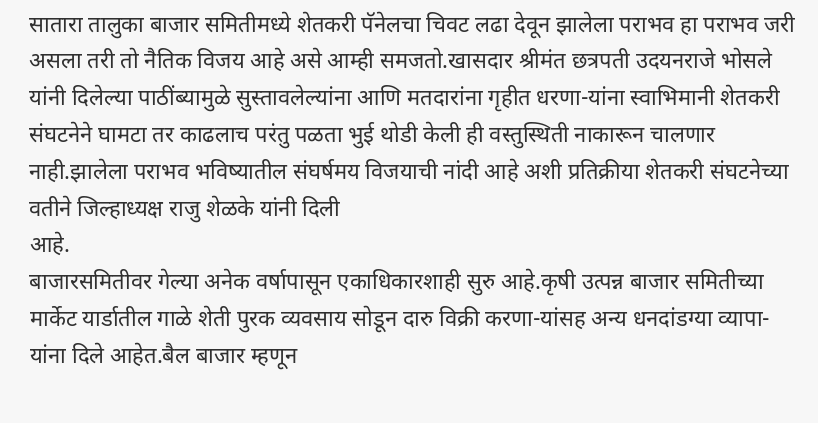सातारा तालुका बाजार समितीमध्ये शेतकरी पॅनेलचा चिवट लढा देवून झालेला पराभव हा पराभव जरी असला तरी तो नैतिक विजय आहे असे आम्ही समजतो.खासदार श्रीमंत छत्रपती उदयनराजे भोसले यांनी दिलेल्या पाठींब्यामुळे सुस्तावलेल्यांना आणि मतदारांना गृहीत धरणा-यांना स्वाभिमानी शेतकरी संघटनेने घामटा तर काढलाच परंतु पळता भुई थोडी केली ही वस्तुस्थिती नाकारून चालणार नाही.झालेला पराभव भविष्यातील संघर्षमय विजयाची नांदी आहे अशी प्रतिक्रीया शेतकरी संघटनेच्या वतीने जिल्हाध्यक्ष राजु शेळके यांनी दिली
आहे.
बाजारसमितीवर गेल्या अनेक वर्षापासून एकाधिकारशाही सुरु आहे.कृषी उत्पन्न बाजार समितीच्या मार्केट यार्डातील गाळे शेती पुरक व्यवसाय सोडून दारु विक्री करणा-यांसह अन्य धनदांडग्या व्यापा-यांना दिले आहेत.बैल बाजार म्हणून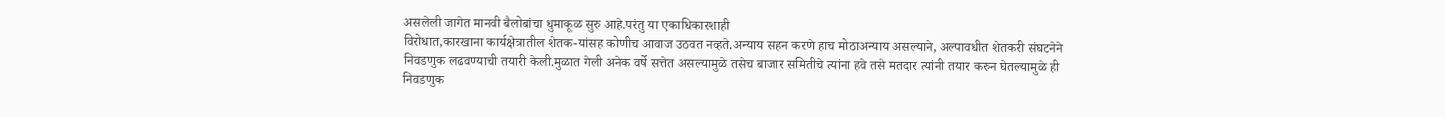असलेली जागेत मानवी बैलोबांचा धुमाकूळ सुरु आहे.परंतु या एकाधिकारशाही
विरोधात,कारखाना कार्यक्षेत्रातील शेतक-यांसह कोणीच आवाज उठवत नव्हते.अन्याय सहन करणे हाच मोठाअन्याय असल्याने, अल्पावधीत शेतकरी संघटनेने निवडणुक लढवण्याची तयारी केली.मुळात गेली अनेक वर्षे सत्तेत असल्यामुळे तसेच बाजार समितीचे त्यांना हवे तसे मतदार त्यांनी तयार करुन घेतल्यामुळे ही निवडणुक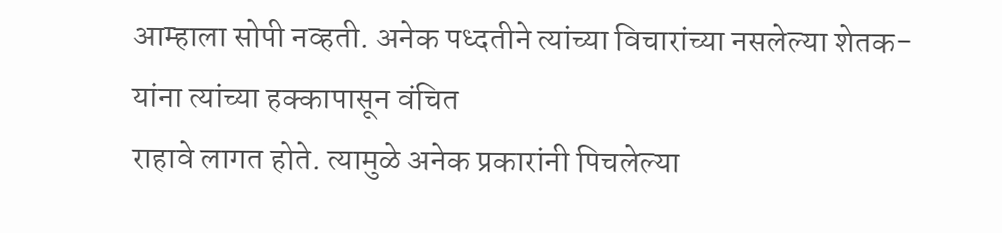आम्हाला सोपी नव्हती. अनेक पध्दतीने त्यांच्या विचारांच्या नसलेल्या शेतक-यांना त्यांच्या हक्कापासून वंचित
राहावे लागत होते. त्यामुळे अनेक प्रकारांनी पिचलेल्या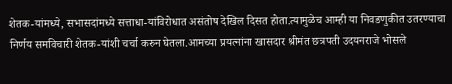शेतक-यांमध्ये, सभासदांमध्ये सत्ताधा-यांविरोधात असंतोष देखिल दिसत होता.त्यामुळेच आम्ही या निवडणुकीत उतरण्याचा निर्णय समविचारी शेतक-यांशी चर्चा करुन घेतला.आमच्या प्रयत्नांना खासदार श्रीमंत छत्रपती उदयनराजे भोसले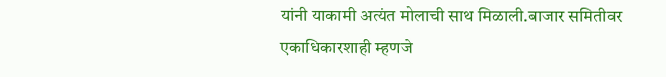यांनी याकामी अत्यंत मोलाची साथ मिळाली.बाजार समितीवर एकाधिकारशाही म्हणजे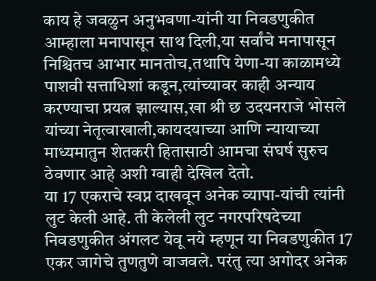काय हे जवळुन अनुभवणा-यांनी या निवडणुकीत
आम्हाला मनापासून साथ दिली,या सर्वांचे मनापासून निश्चितच आभार मानतोच,तथापि येणा-या काळामध्ये पाशवी सत्ताधिशां कडून,त्यांच्यावर काही अन्याय करण्याचा प्रयत्न झाल्यास,खा श्री छ उदयनराजे भोसले यांच्या नेतृत्वाखाली,कायदयाच्या आणि न्यायाच्या माध्यमातुन शेतकरी हितासाठी आमचा संघर्ष सुरुच ठेवणार आहे अशी ग्वाही देखिल देतो.
या 17 एकराचे स्वप्न दाखवून अनेक व्यापा-यांची त्यांनी लुट केली आहे. ती केलेली लुट नगरपरिषदेच्या निवडणुकीत अंगलट येवू नये म्हणून या निवडणुकीत 17 एकर जागेचे तुणतुणे वाजवले. परंतु त्या अगोदर अनेक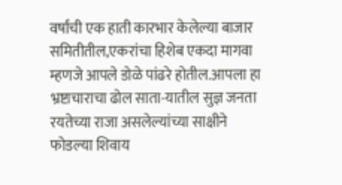वर्षांची एक हाती कारभार केलेल्या बाजार समितीतील,एकरांचा हिशेब एकदा मागवा म्हणजे आपले डोळे पांढरे होतील.आपला हा भ्रष्टाचाराचा ढोल साता-यातील सुज्ञ जनता रयतेच्या राजा असलेल्यांच्या साक्षीने फोडल्या शिवाय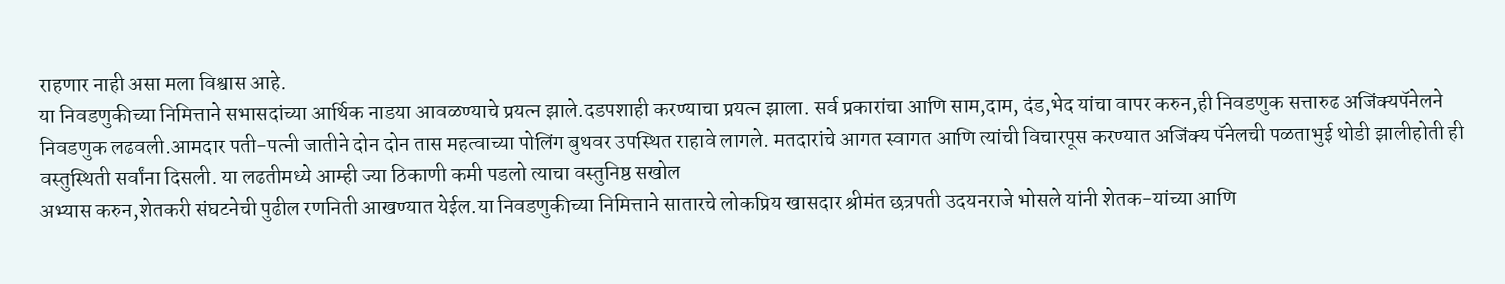राहणार नाही असा मला विश्वास आहे.
या निवडणुकीच्या निमित्ताने सभासदांच्या आर्थिक नाडया आवळण्याचे प्रयत्न झाले.दडपशाही करण्याचा प्रयत्न झाला. सर्व प्रकारांचा आणि साम,दाम, दंड,भेद यांचा वापर करुन,ही निवडणुक सत्तारुढ अजिंक्यपॅनेलने निवडणुक लढवली.आमदार पती-पत्नी जातीने दोन दोन तास महत्वाच्या पोलिंग बुथवर उपस्थित राहावे लागले. मतदारांचे आगत स्वागत आणि त्यांची विचारपूस करण्यात अजिंक्य पॅनेलची पळताभुई थोडी झालीहोती ही वस्तुस्थिती सर्वांना दिसली. या लढतीमध्ये आम्ही ज्या ठिकाणी कमी पडलो त्याचा वस्तुनिष्ठ सखोल
अभ्यास करुन,शेतकरी संघटनेची पुढील रणनिती आखण्यात येईल.या निवडणुकीच्या निमित्ताने सातारचे लोकप्रिय खासदार श्रीमंत छत्रपती उदयनराजे भोसले यांनी शेतक-यांच्या आणि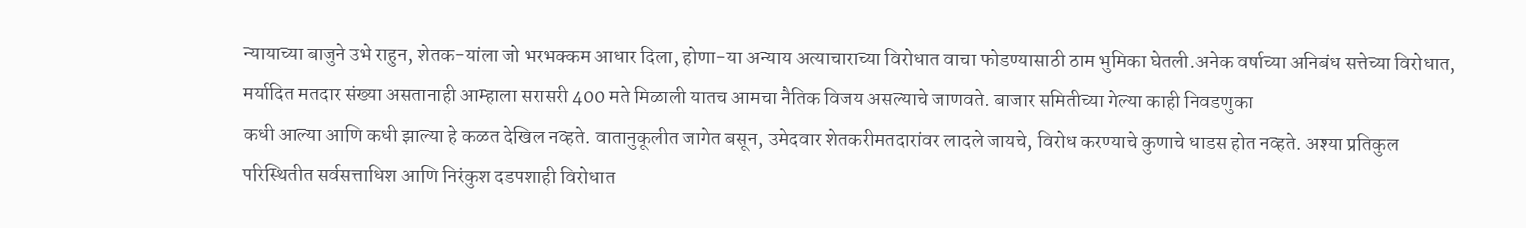न्यायाच्या बाजुने उभे राहुन, शेतक-यांला जो भरभक्कम आधार दिला, होणा-या अन्याय अत्याचाराच्या विरोधात वाचा फोडण्यासाठी ठाम भुमिका घेतली.अनेक वर्षाच्या अनिबंध सत्तेच्या विरोधात, मर्यादित मतदार संख्या असतानाही आम्हाला सरासरी 400 मते मिळाली यातच आमचा नैतिक विजय असल्याचे जाणवते. बाजार समितीच्या गेल्या काही निवडणुका
कधी आल्या आणि कधी झाल्या हे कळत देखिल नव्हते. वातानुकूलीत जागेत बसून, उमेदवार शेतकरीमतदारांवर लादले जायचे, विरोध करण्याचे कुणाचे धाडस होत नव्हते. अश्या प्रतिकुल परिस्थितीत सर्वसत्ताधिश आणि निरंकुश दडपशाही विरोधात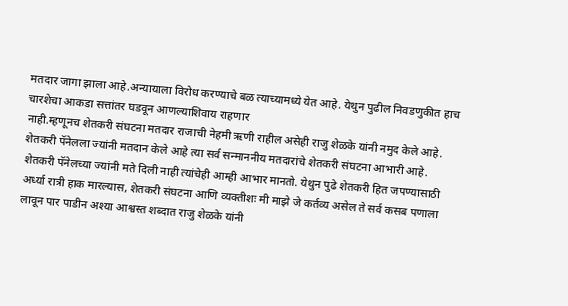मतदार जागा झाला आहे.अन्यायाला विरोध करण्याचे बळ त्याच्यामध्ये येत आहे. येथुन पुढील निवडणुकीत हाच चारशेचा आकडा सत्तांतर घडवून आणल्याशिवाय राहणार
नाही.म्हणूनच शेतकरी संघटना मतदार राजाची नेहमी ऋणी राहील असेही राजु शेळके यांनी नमुद केले आहे.
शेतकरी पॅनेलला ज्यांनी मतदान केले आहे त्या सर्व सन्माननीय मतदारांचे शेतकरी संघटना आभारी आहे. शेतकरी पॅनेलच्या ज्यांनी मते दिली नाही त्यांचेही आम्ही आभार मानतो. येथुन पुढे शेतकरी हित जपण्यासाठी अर्ध्या रात्री हाक मारल्यास, शेतकरी संघटना आणि व्यक्तीशः मी माझे जे कर्तव्य असेल ते सर्व कसब पणाला लावून पार पाडीन अश्या आश्वस्त शब्दात राजु शेळके यांनी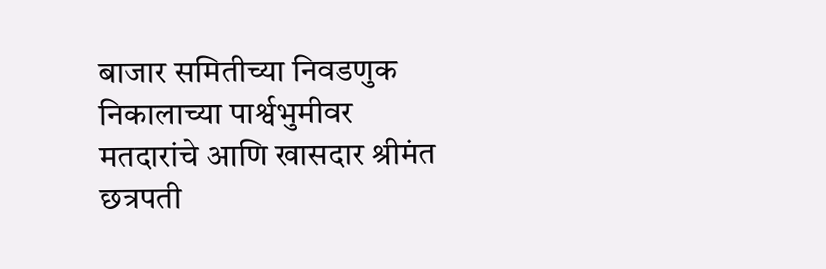बाजार समितीच्या निवडणुक निकालाच्या पार्श्वभुमीवर मतदारांचे आणि खासदार श्रीमंत छत्रपती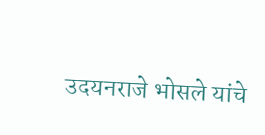उदयनराजे भोसले यांचे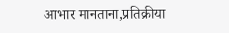आभार मानताना,प्रतिक्रीया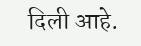दिली आहे.